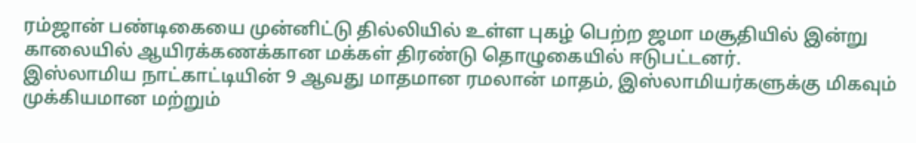ரம்ஜான் பண்டிகையை முன்னிட்டு தில்லியில் உள்ள புகழ் பெற்ற ஜமா மசூதியில் இன்று காலையில் ஆயிரக்கணக்கான மக்கள் திரண்டு தொழுகையில் ஈடுபட்டனர்.
இஸ்லாமிய நாட்காட்டியின் 9 ஆவது மாதமான ரமலான் மாதம், இஸ்லாமியர்களுக்கு மிகவும் முக்கியமான மற்றும்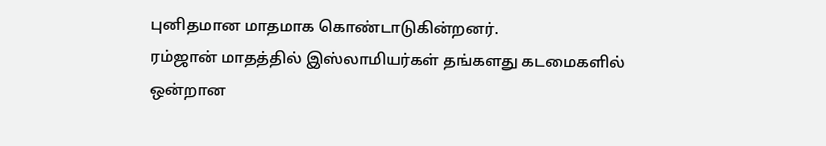புனிதமான மாதமாக கொண்டாடுகின்றனர்.
ரம்ஜான் மாதத்தில் இஸ்லாமியர்கள் தங்களது கடமைகளில் ஒன்றான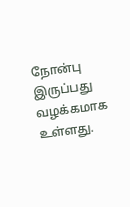நோன்பு இருப்பது வழக்கமாக உள்ளது.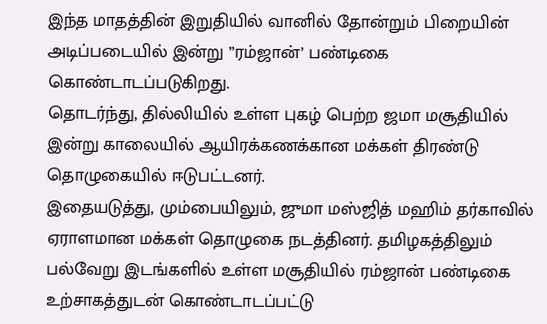இந்த மாதத்தின் இறுதியில் வானில் தோன்றும் பிறையின் அடிப்படையில் இன்று ”ரம்ஜான்’ பண்டிகை கொண்டாடப்படுகிறது.
தொடர்ந்து, தில்லியில் உள்ள புகழ் பெற்ற ஜமா மசூதியில் இன்று காலையில் ஆயிரக்கணக்கான மக்கள் திரண்டு தொழுகையில் ஈடுபட்டனர்.
இதையடுத்து, மும்பையிலும், ஜுமா மஸ்ஜித் மஹிம் தர்காவில் ஏராளமான மக்கள் தொழுகை நடத்தினர். தமிழகத்திலும் பல்வேறு இடங்களில் உள்ள மசூதியில் ரம்ஜான் பண்டிகை உற்சாகத்துடன் கொண்டாடப்பட்டு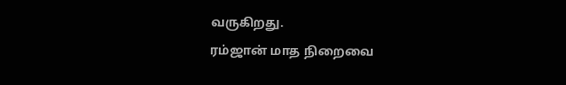வருகிறது.
ரம்ஜான் மாத நிறைவை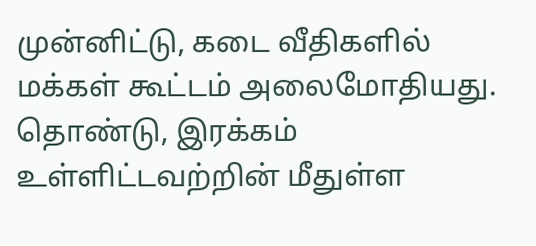முன்னிட்டு, கடை வீதிகளில் மக்கள் கூட்டம் அலைமோதியது. தொண்டு, இரக்கம் உள்ளிட்டவற்றின் மீதுள்ள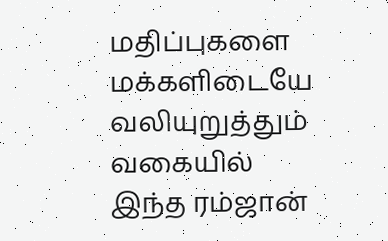மதிப்புகளை மக்களிடையே வலியுறுத்தும் வகையில் இந்த ரம்ஜான்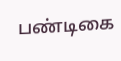பண்டிகை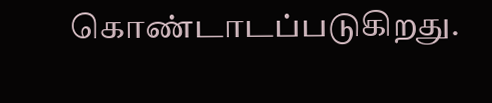கொண்டாடப்படுகிறது.